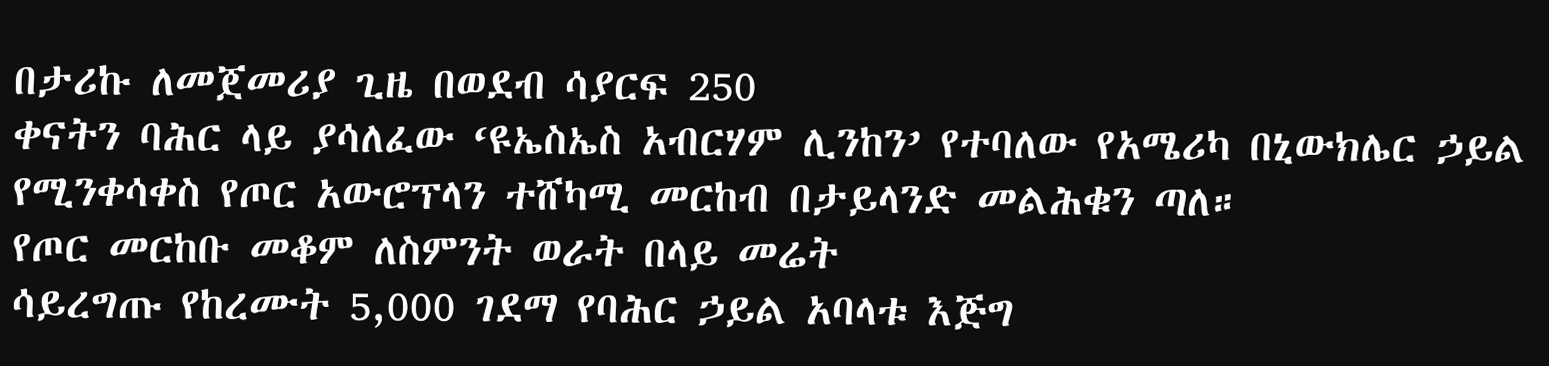በታሪኩ ለመጀመሪያ ጊዜ በወደብ ሳያርፍ 250
ቀናትን ባሕር ላይ ያሳለፈው ‘ዩኤስኤስ አብርሃም ሊንከን’ የተባለው የአሜሪካ በኒውክሌር ኃይል የሚንቀሳቀስ የጦር አውሮፕላን ተሸካሚ መርከብ በታይላንድ መልሕቁን ጣለ።
የጦር መርከቡ መቆም ለስምንት ወራት በላይ መሬት
ሳይረግጡ የከረሙት 5,000 ገደማ የባሕር ኃይል አባላቱ እጅግ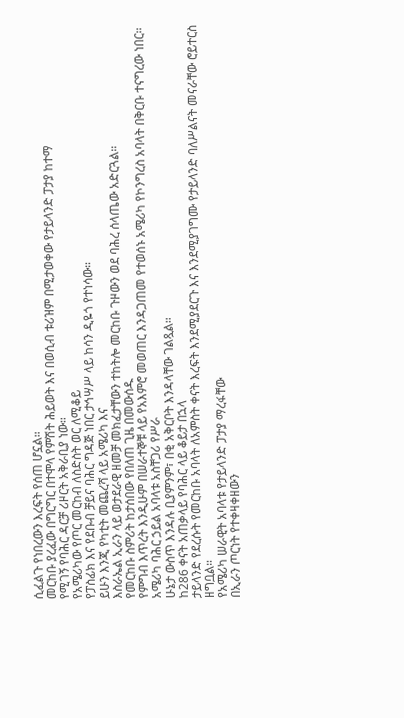ሲፈልጉ የነበረውን እረፍት የሰጠ ሆኗል።
መርከቡ ያረፈው በግርግር በተሞላ የምሽት ሕይወት እና በወሲብ ቱሪዝም በሚታወቀው የታይላንድ ፓታያ ከተማ
የሚገኝ የባሕር ዳርቻ ሪዞርት አቅራቢያ ነው።
የአሜሪካው የጦር መርከብ ለስድስት ወር ለሚቆይ
የፓስፊክ እና የደቡብ ቻይና ባሕር ግዳጅ ነበር ታኅሣሥ ላይ ከሳን ዲዬጎ የተነሳው።
ይሁን እንጂ የካቲት መጨረሻ ላይ አሜሪካ እና
እስራኤል ኢራን ላይ ወታደራዊ ዘመቻ መክፈታቸውን ተከትሎ መርከቡ ጉዞውን ወደ ባሕረ ሰላጤው አድርጓል።
የመርከቡ ስምሪት ከታሰበው የበለጠ ጊዜ በመውሰዱ
የምግብ እጥረት እንዲሁም በሠራተኞቹ ላይ የአእምሮ መወጠር እንዳጋጠመ የተወሰኑ አሜሪካ የኮንግረስ አባላት በቅርቡ ተናግረው ነበር።
አሜሪካ ባሕር ኃይል አባላቱ አስቸጋሪ የሥራ
ሁኔታ ውስጥ እንዳሉ ቢያምንም፣ በቂ አቅርቦት እንዳላቸው ገልጿል።
ከ286 ቀናት አጠቃላይ የባሕር ላይ ቆይታ በኋላ
ታይላንድ የደረሱት የመርከቡ አባላት ለአምስት ቀናት እረፍት እንደሚያደርጉ እና እንደሚያገግሙ የታይላንድ ባለሥልናት መናራቸው ሮይተርስ
ዘግቧል።
የአሜሪካ ሠራዊት አባላቱ የታይላንድ ፓታያ ማረፋቸው
በኢራን ጦርነት የተቀዛቀዘውን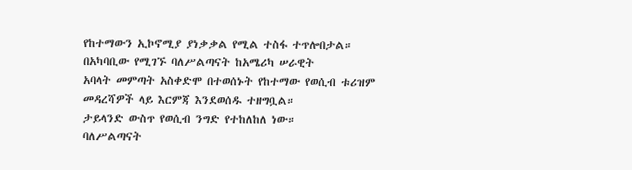የከተማውን ኢኮኖሚያ ያነቃቃል የሚል ተስፋ ተጥሎበታል።
በአካባቢው የሚገኙ ባለሥልጣናት ከአሜሪካ ሠራዊት
አባላት መምጣት አስቀድሞ በተወሰኑት የከተማው የወሲብ ቱሪዝም መዳረሻዎች ላይ እርምጃ እንደወሰዱ ተዘግቧል።
ታይላንድ ውስጥ የወሲብ ንግድ የተከለከለ ነው።
ባለሥልጣናት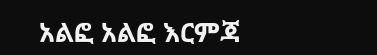አልፎ አልፎ እርምጃ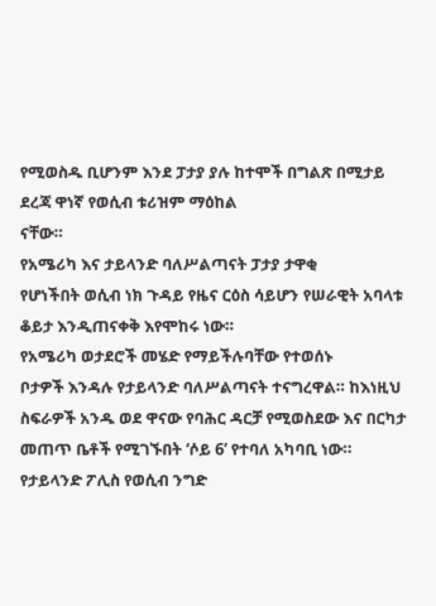የሚወስዱ ቢሆንም እንደ ፓታያ ያሉ ከተሞች በግልጽ በሚታይ ደረጃ ዋነኛ የወሲብ ቱሪዝም ማዕከል
ናቸው።
የአሜሪካ እና ታይላንድ ባለሥልጣናት ፓታያ ታዋቂ
የሆነችበት ወሲብ ነክ ጉዳይ የዜና ርዕስ ሳይሆን የሠራዊት አባላቱ ቆይታ እንዲጠናቀቅ እየሞከሩ ነው።
የአሜሪካ ወታደሮች መሄድ የማይችሉባቸው የተወሰኑ
ቦታዎች እንዳሉ የታይላንድ ባለሥልጣናት ተናግረዋል። ከእነዚህ ስፍራዎች አንዱ ወደ ዋናው የባሕር ዳርቻ የሚወስደው እና በርካታ
መጠጥ ቤቶች የሚገኙበት ‘ሶይ 6’ የተባለ አካባቢ ነው።
የታይላንድ ፖሊስ የወሲብ ንግድ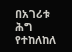በአገሪቱ ሕግ
የተከለከለ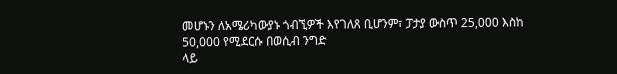መሆኑን ለአሜሪካውያኑ ጎብኚዎች እየገለጸ ቢሆንም፣ ፓታያ ውስጥ 25,000 እስከ 50,000 የሚደርሱ በወሲብ ንግድ
ላይ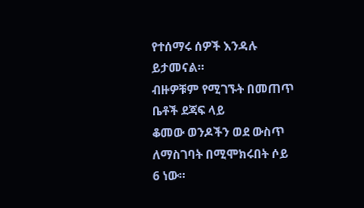የተሰማሩ ሰዎች እንዳሉ ይታመናል።
ብዙዎቹም የሚገኙት በመጠጥ ቤቶች ደጃፍ ላይ
ቆመው ወንዶችን ወደ ውስጥ ለማስገባት በሚሞክሩበት ሶይ 6 ነው።